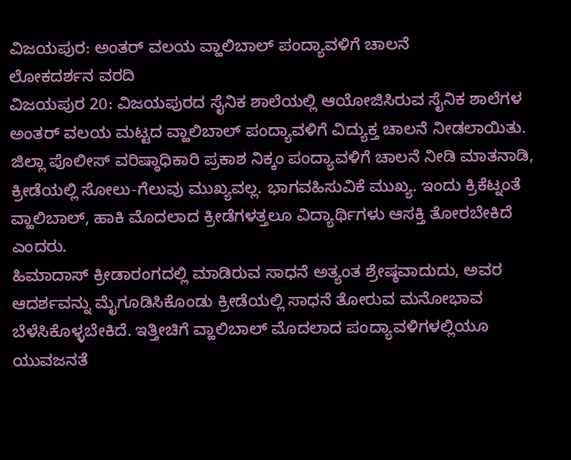ವಿಜಯಪುರ: ಅಂತರ್ ವಲಯ ವ್ಹಾಲಿಬಾಲ್ ಪಂದ್ಯಾವಳಿಗೆ ಚಾಲನೆ
ಲೋಕದರ್ಶನ ವರದಿ
ವಿಜಯಪುರ 20: ವಿಜಯಪುರದ ಸೈನಿಕ ಶಾಲೆಯಲ್ಲಿ ಆಯೋಜಿಸಿರುವ ಸೈನಿಕ ಶಾಲೆಗಳ ಅಂತರ್ ವಲಯ ಮಟ್ಟದ ವ್ಹಾಲಿಬಾಲ್ ಪಂದ್ಯಾವಳಿಗೆ ವಿದ್ಯುಕ್ತ ಚಾಲನೆ ನೀಡಲಾಯಿತು.
ಜಿಲ್ಲಾ ಪೊಲೀಸ್ ವರಿಷ್ಠಾಧಿಕಾರಿ ಪ್ರಕಾಶ ನಿಕ್ಕಂ ಪಂದ್ಯಾವಳಿಗೆ ಚಾಲನೆ ನೀಡಿ ಮಾತನಾಡಿ, ಕ್ರೀಡೆಯಲ್ಲಿ ಸೋಲು-ಗೆಲುವು ಮುಖ್ಯವಲ್ಲ. ಭಾಗವಹಿಸುವಿಕೆ ಮುಖ್ಯ. ಇಂದು ಕ್ರಿಕೆಟ್ನಂತೆ ವ್ಹಾಲಿಬಾಲ್, ಹಾಕಿ ಮೊದಲಾದ ಕ್ರೀಡೆಗಳತ್ತಲೂ ವಿದ್ಯಾರ್ಥಿಗಳು ಆಸಕ್ತಿ ತೋರಬೇಕಿದೆ ಎಂದರು.
ಹಿಮಾದಾಸ್ ಕ್ರೀಡಾರಂಗದಲ್ಲಿ ಮಾಡಿರುವ ಸಾಧನೆ ಅತ್ಯಂತ ಶ್ರೇಷ್ಠವಾದುದು, ಅವರ ಆದರ್ಶವನ್ನು ಮೈಗೂಡಿಸಿಕೊಂಡು ಕ್ರೀಡೆಯಲ್ಲಿ ಸಾಧನೆ ತೋರುವ ಮನೋಭಾವ ಬೆಳೆಸಿಕೊಳ್ಳಬೇಕಿದೆ. ಇತ್ತೀಚಿಗೆ ವ್ಹಾಲಿಬಾಲ್ ಮೊದಲಾದ ಪಂದ್ಯಾವಳಿಗಳಲ್ಲಿಯೂ ಯುವಜನತೆ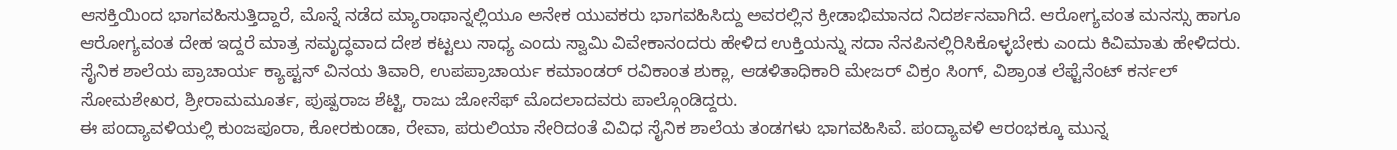ಆಸಕ್ತಿಯಿಂದ ಭಾಗವಹಿಸುತ್ತಿದ್ದಾರೆ, ಮೊನ್ನೆ ನಡೆದ ಮ್ಯಾರಾಥಾನ್ನಲ್ಲಿಯೂ ಅನೇಕ ಯುವಕರು ಭಾಗವಹಿಸಿದ್ದು ಅವರಲ್ಲಿನ ಕ್ರೀಡಾಭಿಮಾನದ ನಿದರ್ಶನವಾಗಿದೆ. ಆರೋಗ್ಯವಂತ ಮನಸ್ಸು ಹಾಗೂ ಆರೋಗ್ಯವಂತ ದೇಹ ಇದ್ದರೆ ಮಾತ್ರ ಸಮೃದ್ಧವಾದ ದೇಶ ಕಟ್ಟಲು ಸಾಧ್ಯ ಎಂದು ಸ್ವಾಮಿ ವಿವೇಕಾನಂದರು ಹೇಳಿದ ಉಕ್ತಿಯನ್ನು ಸದಾ ನೆನಪಿನಲ್ಲಿರಿಸಿಕೊಳ್ಳಬೇಕು ಎಂದು ಕಿವಿಮಾತು ಹೇಳಿದರು.
ಸೈನಿಕ ಶಾಲೆಯ ಪ್ರಾಚಾರ್ಯ ಕ್ಯಾಪ್ಟನ್ ವಿನಯ ತಿವಾರಿ, ಉಪಪ್ರಾಚಾರ್ಯ ಕಮಾಂಡರ್ ರವಿಕಾಂತ ಶುಕ್ಲಾ, ಆಡಳಿತಾಧಿಕಾರಿ ಮೇಜರ್ ವಿಕ್ರಂ ಸಿಂಗ್, ವಿಶ್ರಾಂತ ಲೆಫ್ಟೆನೆಂಟ್ ಕರ್ನಲ್ ಸೋಮಶೇಖರ, ಶ್ರೀರಾಮಮೂರ್ತ, ಪುಷ್ಪರಾಜ ಶೆಟ್ಟಿ, ರಾಜು ಜೋಸೆಫ್ ಮೊದಲಾದವರು ಪಾಲ್ಗೊಂಡಿದ್ದರು.
ಈ ಪಂದ್ಯಾವಳಿಯಲ್ಲಿ ಕುಂಜಪೂರಾ, ಕೋರಕುಂಡಾ, ರೇವಾ, ಪರುಲಿಯಾ ಸೇರಿದಂತೆ ವಿವಿಧ ಸೈನಿಕ ಶಾಲೆಯ ತಂಡಗಳು ಭಾಗವಹಿಸಿವೆ. ಪಂದ್ಯಾವಳಿ ಆರಂಭಕ್ಕೂ ಮುನ್ನ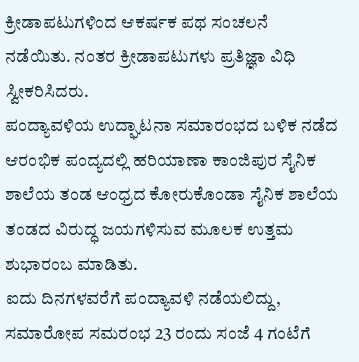ಕ್ರೀಡಾಪಟುಗಳಿಂದ ಆಕರ್ಷಕ ಪಥ ಸಂಚಲನೆ ನಡೆಯಿತು. ನಂತರ ಕ್ರೀಡಾಪಟುಗಳು ಪ್ರತಿಜ್ಞಾ ವಿಧಿ ಸ್ವೀಕರಿಸಿದರು.
ಪಂದ್ಯಾವಳಿಯ ಉದ್ಘಾಟನಾ ಸಮಾರಂಭದ ಬಳಿಕ ನಡೆದ ಆರಂಭಿಕ ಪಂದ್ಯದಲ್ಲಿ ಹರಿಯಾಣಾ ಕಾಂಜಿಪುರ ಸೈನಿಕ ಶಾಲೆಯ ತಂಡ ಆಂಧ್ರದ ಕೋರುಕೊಂಡಾ ಸೈನಿಕ ಶಾಲೆಯ ತಂಡದ ವಿರುದ್ಧ ಜಯಗಳಿಸುವ ಮೂಲಕ ಉತ್ತಮ ಶುಭಾರಂಬ ಮಾಡಿತು.
ಐದು ದಿನಗಳವರೆಗೆ ಪಂದ್ಯಾವಳಿ ನಡೆಯಲಿದ್ದು, ಸಮಾರೋಪ ಸಮರಂಭ 23 ರಂದು ಸಂಜೆ 4 ಗಂಟೆಗೆ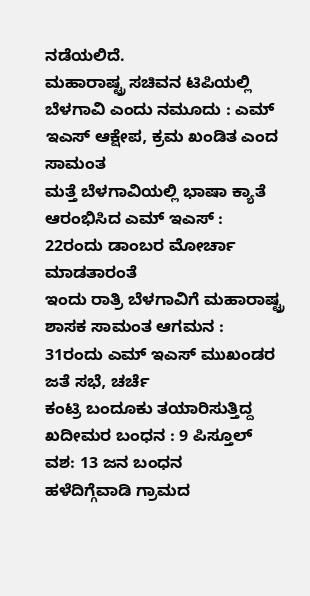ನಡೆಯಲಿದೆ.
ಮಹಾರಾಷ್ಟ್ರ ಸಚಿವನ ಟಿಪಿಯಲ್ಲಿ ಬೆಳಗಾವಿ ಎಂದು ನಮೂದು : ಎಮ್ ಇಎಸ್ ಆಕ್ಷೇಪ, ಕ್ರಮ ಖಂಡಿತ ಎಂದ ಸಾಮಂತ
ಮತ್ತೆ ಬೆಳಗಾವಿಯಲ್ಲಿ ಭಾಷಾ ಕ್ಯಾತೆ ಆರಂಭಿಸಿದ ಎಮ್ ಇಎಸ್ : 22ರಂದು ಡಾಂಬರ ಮೋರ್ಚಾ ಮಾಡತಾರಂತೆ
ಇಂದು ರಾತ್ರಿ ಬೆಳಗಾವಿಗೆ ಮಹಾರಾಷ್ಟ್ರ ಶಾಸಕ ಸಾಮಂತ ಆಗಮನ : 31ರಂದು ಎಮ್ ಇಎಸ್ ಮುಖಂಡರ ಜತೆ ಸಭೆ, ಚರ್ಚೆ
ಕಂಟ್ರಿ ಬಂದೂಕು ತಯಾರಿಸುತ್ತಿದ್ದ ಖದೀಮರ ಬಂಧನ : 9 ಪಿಸ್ತೂಲ್ ವಶ: 13 ಜನ ಬಂಧನ
ಹಳೆದಿಗ್ಗೆವಾಡಿ ಗ್ರಾಮದ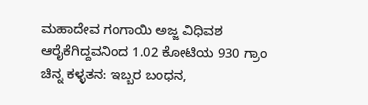ಮಹಾದೇವ ಗಂಗಾಯಿ ಅಜ್ಜ ವಿಧಿವಶ
ಆರೈಕೆಗಿದ್ದವನಿಂದ 1.02 ಕೋಟಿಯ 930 ಗ್ರಾಂ ಚಿನ್ನ ಕಳ್ಳತನ: ಇಬ್ಬರ ಬಂಧನ,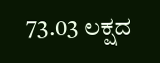73.03 ಲಕ್ಷದ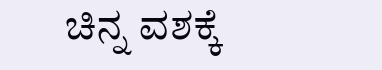ಚಿನ್ನ ವಶಕ್ಕೆ